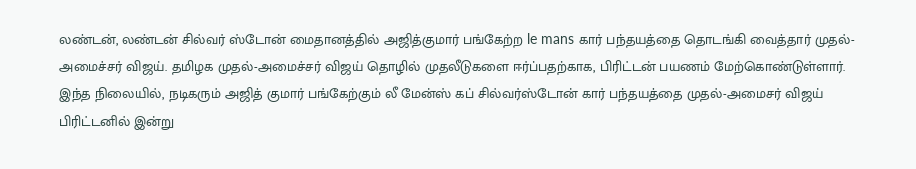லண்டன், லண்டன் சில்வர் ஸ்டோன் மைதானத்தில் அஜித்குமார் பங்கேற்ற le mans கார் பந்தயத்தை தொடங்கி வைத்தார் முதல்-அமைச்சர் விஜய். தமிழக முதல்-அமைச்சர் விஜய் தொழில் முதலீடுகளை ஈர்ப்பதற்காக, பிரிட்டன் பயணம் மேற்கொண்டுள்ளார். இந்த நிலையில், நடிகரும் அஜித் குமார் பங்கேற்கும் லீ மேன்ஸ் கப் சில்வர்ஸ்டோன் கார் பந்தயத்தை முதல்-அமைசர் விஜய் பிரிட்டனில் இன்று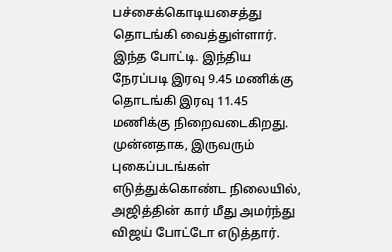பச்சைக்கொடியசைத்து தொடங்கி வைத்துள்ளார். இந்த போட்டி. இந்திய நேரப்படி இரவு 9.45 மணிக்கு தொடங்கி இரவு 11.45 மணிக்கு நிறைவடைகிறது. முன்னதாக, இருவரும் புகைப்படங்கள் எடுத்துக்கொண்ட நிலையில், அஜித்தின் கார் மீது அமர்ந்து விஜய் போட்டோ எடுத்தார்.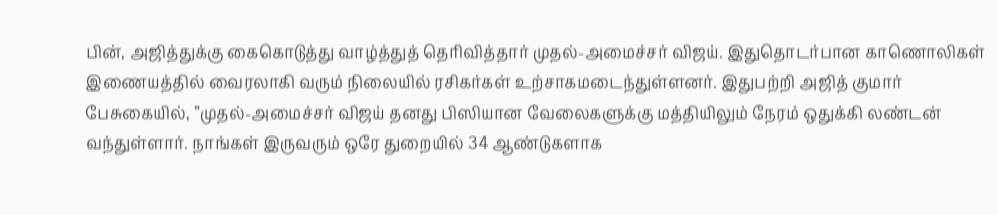பின், அஜித்துக்கு கைகொடுத்து வாழ்த்துத் தெரிவித்தார் முதல்-அமைச்சர் விஜய். இதுதொடர்பான காணொலிகள் இணையத்தில் வைரலாகி வரும் நிலையில் ரசிகர்கள் உற்சாகமடைந்துள்ளனர். இதுபற்றி அஜித் குமார் பேசுகையில், ”முதல்-அமைச்சர் விஜய் தனது பிஸியான வேலைகளுக்கு மத்தியிலும் நேரம் ஒதுக்கி லண்டன் வந்துள்ளார். நாங்கள் இருவரும் ஒரே துறையில் 34 ஆண்டுகளாக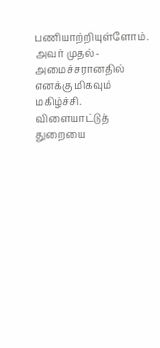பணியாற்றியுள்ளோம். அவர் முதல்-அமைச்சரானதில் எனக்கு மிகவும் மகிழ்ச்சி. விளையாட்டுத் துறையை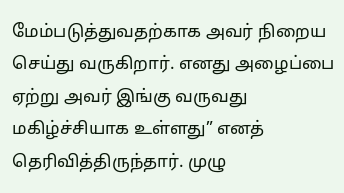மேம்படுத்துவதற்காக அவர் நிறைய செய்து வருகிறார். எனது அழைப்பை ஏற்று அவர் இங்கு வருவது மகிழ்ச்சியாக உள்ளது” எனத் தெரிவித்திருந்தார். முழு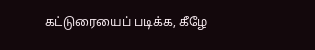கட்டுரையைப் படிக்க, கீழே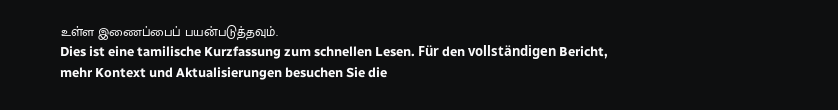உள்ள இணைப்பைப் பயன்படுத்தவும்.
Dies ist eine tamilische Kurzfassung zum schnellen Lesen. Für den vollständigen Bericht, mehr Kontext und Aktualisierungen besuchen Sie die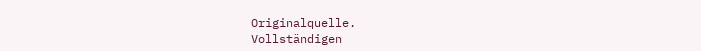Originalquelle.
Vollständigen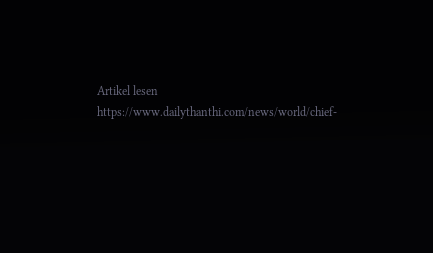Artikel lesen
https://www.dailythanthi.com/news/world/chief-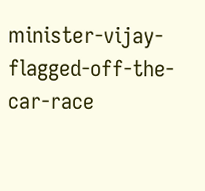minister-vijay-flagged-off-the-car-race